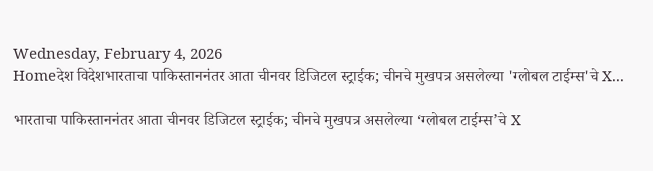Wednesday, February 4, 2026
Homeदेश विदेशभारताचा पाकिस्ताननंतर आता चीनवर डिजिटल स्ट्राईक; चीनचे मुखपत्र असलेल्या 'ग्लोबल टाईम्स'चे X...

भारताचा पाकिस्ताननंतर आता चीनवर डिजिटल स्ट्राईक; चीनचे मुखपत्र असलेल्या ‘ग्लोबल टाईम्स’चे X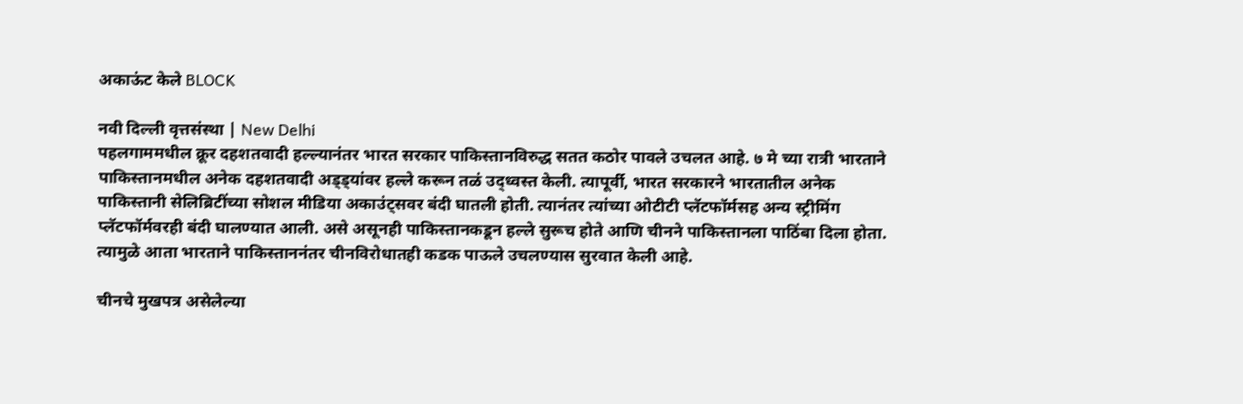अकाऊंट केले BLOCK

नवी दिल्ली वृत्तसंस्था | New Delhi
पहलगाममधील क्रूर दहशतवादी हल्ल्यानंतर भारत सरकार पाकिस्तानविरुद्ध सतत कठोर पावले उचलत आहे. ७ मे च्या रात्री भारताने पाकिस्तानमधील अनेक दहशतवादी अड्ड्यांवर हल्ले करून तळं उद्ध्वस्त केली. त्यापूर्वी, भारत सरकारने भारतातील अनेक पाकिस्तानी सेलिब्रिटींच्या सोशल मीडिया अकाउंट्सवर बंदी घातली होती. त्यानंतर त्यांच्या ओटीटी प्लॅटफॉर्मसह अन्य स्ट्रीमिंग प्लॅटफॉर्मवरही बंदी घालण्यात आली. असे असूनही पाकिस्तानकडून हल्ले सुरूच होते आणि चीनने पाकिस्तानला पाठिंबा दिला होता. त्यामुळे आता भारताने पाकिस्ताननंतर चीनविरोधातही कडक पाऊले उचलण्यास सुरवात केली आहे.

चीनचे मुखपत्र असेलेल्या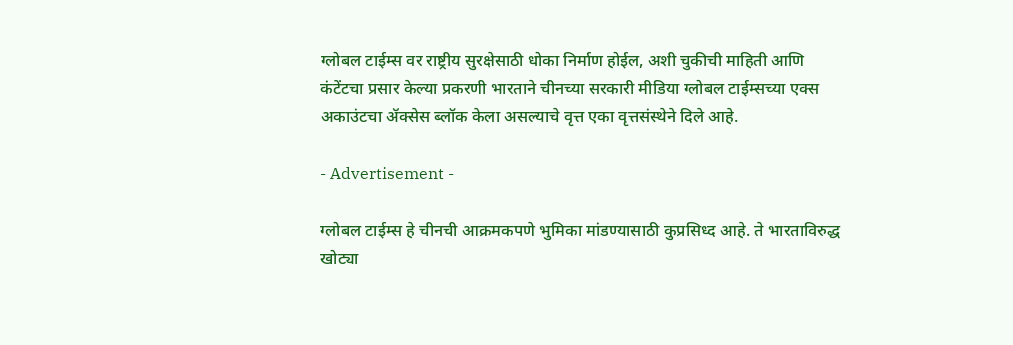ग्लोबल टाईम्स वर राष्ट्रीय सुरक्षेसाठी धोका निर्माण होईल, अशी चुकीची माहिती आणि कंटेंटचा प्रसार केल्‍या प्रकरणी भारताने चीनच्या सरकारी मीडिया ग्लोबल टाईम्सच्या एक्स अकाउंटचा ॲक्सेस ब्लॉक केला असल्‍याचे वृत्त एका वृत्तसंस्थेने दिले आहे.

- Advertisement -

ग्लोबल टाईम्स हे चीनची आक्रमकपणे भुमिका मांडण्यासाठी कुप्रसिध्द आहे. ते भारताविरुद्ध खोट्या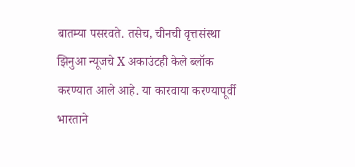बातम्या पसरवते. तसेच, चीनची वृत्तसंस्था झिनुआ न्यूजचे X अकाउंटही केले ब्लॉक करण्यात आले आहे. या कारवाया करण्यापूर्वी भारताने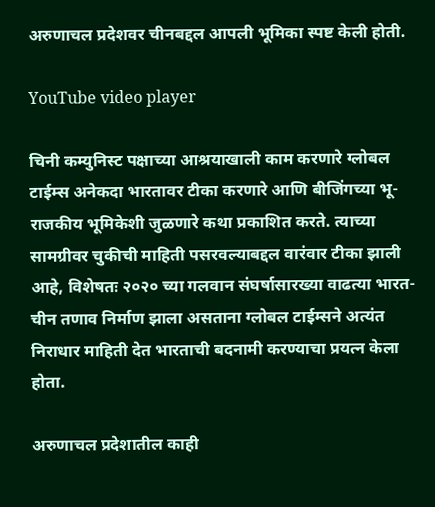अरुणाचल प्रदेशवर चीनबद्दल आपली भूमिका स्पष्ट केली होती.

YouTube video player

चिनी कम्युनिस्ट पक्षाच्या आश्रयाखाली काम करणारे ग्लोबल टाईम्स अनेकदा भारतावर टीका करणारे आणि बीजिंगच्या भू-राजकीय भूमिकेशी जुळणारे कथा प्रकाशित करते. त्याच्या सामग्रीवर चुकीची माहिती पसरवल्याबद्दल वारंवार टीका झाली आहे, विशेषतः २०२० च्या गलवान संघर्षासारख्या वाढत्या भारत-चीन तणाव निर्माण झाला असताना ग्‍लोबल टाईम्‍सने अत्‍यंत निराधार माहिती देत भारताची बदनामी करण्‍याचा प्रयत्‍न केला होता.

अरुणाचल प्रदेशातील काही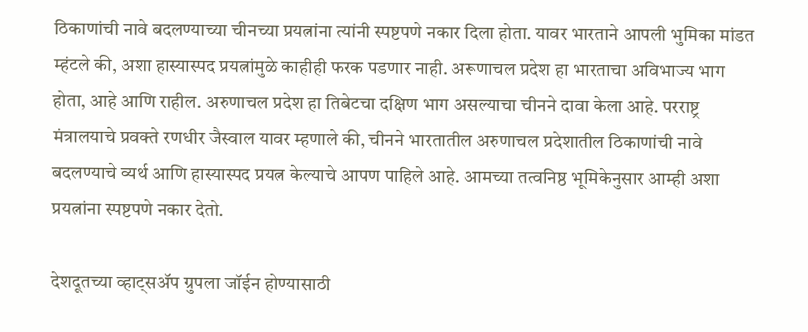ठिकाणांची नावे बदलण्याच्या चीनच्या प्रयत्नांना त्यांनी स्पष्टपणे नकार दिला होता. यावर भारताने आपली भुमिका मांडत म्हंटले की, अशा हास्यास्पद प्रयत्नांमुळे काहीही फरक पडणार नाही. अरूणाचल प्रदेश हा भारताचा अविभाज्य भाग होता, आहे आणि राहील. अरुणाचल प्रदेश हा तिबेटचा दक्षिण भाग असल्याचा चीनने दावा केला आहे. परराष्ट्र मंत्रालयाचे प्रवक्ते रणधीर जैस्वाल यावर म्हणाले की, चीनने भारतातील अरुणाचल प्रदेशातील ठिकाणांची नावे बदलण्याचे व्यर्थ आणि हास्यास्पद प्रयत्न केल्याचे आपण पाहिले आहे. आमच्या तत्वनिष्ठ भूमिकेनुसार आम्ही अशा प्रयत्नांना स्पष्टपणे नकार देतो.

देशदूतच्या व्हाट्सॲप ग्रुपला जॉईन होण्यासाठी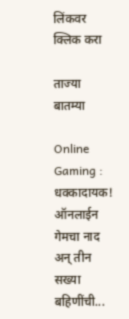लिंकवर क्लिक करा

ताज्या बातम्या

Online Gaming : धक्कादायक! ऑनलाईन गेमचा नाद अन् तीन सख्या बहिणींची...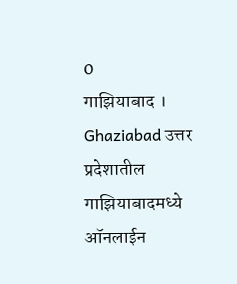0
गाझियाबाद । Ghaziabad उत्तर प्रदेशातील गाझियाबादमध्ये ऑनलाईन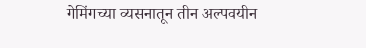गेमिंगच्या व्यसनातून तीन अल्पवयीन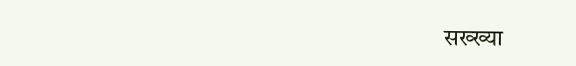सख्ख्या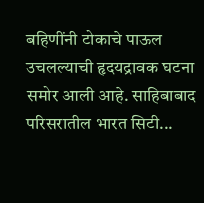बहिणींनी टोकाचे पाऊल उचलल्याची हृदयद्रावक घटना समोर आली आहे. साहिबाबाद परिसरातील भारत सिटी...